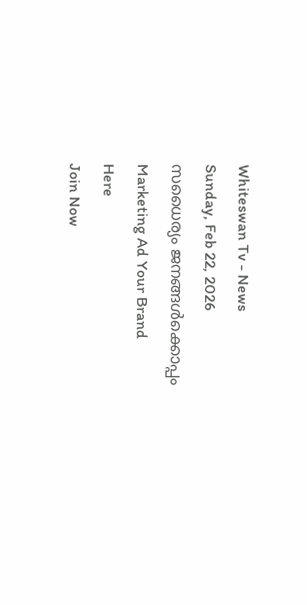Whiteswan Tv - News
Sunday, Feb 22, 2026
സധൈര്യം ജനങ്ങൾക്കൊപ്പം
Marketing Ad Your Brand
Here
Join Now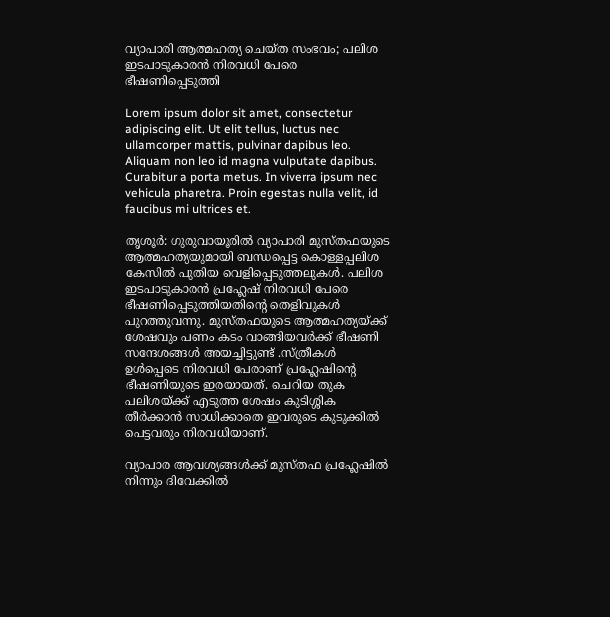വ്യാപാരി ആത്മഹത്യ ചെയ്ത സംഭവം; പലിശ ഇടപാടുകാരന്‍ നിരവധി പേരെ ഭീഷണിപ്പെടുത്തി

Lorem ipsum dolor sit amet, consectetur adipiscing elit. Ut elit tellus, luctus nec ullamcorper mattis, pulvinar dapibus leo. Aliquam non leo id magna vulputate dapibus. Curabitur a porta metus. In viverra ipsum nec vehicula pharetra. Proin egestas nulla velit, id faucibus mi ultrices et.

തൃശൂർ: ഗുരുവായൂരിൽ വ്യാപാരി മുസ്തഫയുടെ ആത്മഹത്യയുമായി ബന്ധപ്പെട്ട കൊള്ളപ്പലിശ കേസിൽ പുതിയ വെളിപ്പെടുത്തലുകൾ. പലിശ ഇടപാടുകാരൻ പ്രഹ്ലേഷ് നിരവധി പേരെ ഭീഷണിപ്പെടുത്തിയതിന്റെ തെളിവുകൾ പുറത്തുവന്നു. മുസ്തഫയുടെ ആത്മഹത്യയ്ക്ക് ശേഷവും പണം കടം വാങ്ങിയവർക്ക് ഭീഷണി സന്ദേശങ്ങൾ അയച്ചിട്ടുണ്ട് .സ്ത്രീകൾ ഉൾപ്പെടെ നിരവധി പേരാണ് പ്രഹ്ലേഷിന്റെ ഭീഷണിയുടെ ഇരയായത്. ചെറിയ തുക പലിശയ്ക്ക് എടുത്ത ശേഷം കുടിശ്ശിക തീർക്കാൻ സാധിക്കാതെ ഇവരുടെ കുടുക്കിൽ പെട്ടവരും നിരവധിയാണ്.

വ്യാപാര ആവശ്യങ്ങൾക്ക് മുസ്തഫ പ്രഹ്ലേഷിൽ നിന്നും ദിവേക്കിൽ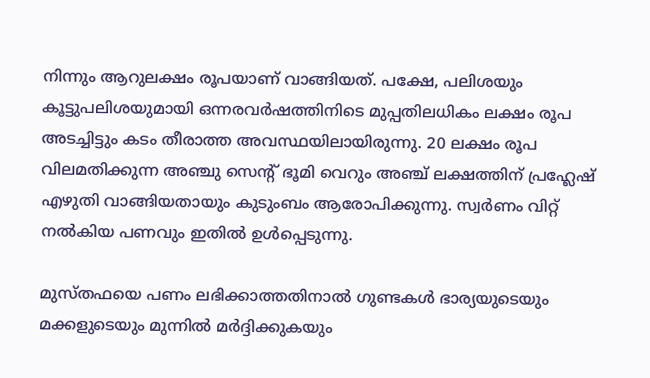നിന്നും ആറുലക്ഷം രൂപയാണ് വാങ്ങിയത്. പക്ഷേ, പലിശയും കൂട്ടുപലിശയുമായി ഒന്നരവർഷത്തിനിടെ മുപ്പതിലധികം ലക്ഷം രൂപ അടച്ചിട്ടും കടം തീരാത്ത അവസ്ഥയിലായിരുന്നു. 20 ലക്ഷം രൂപ വിലമതിക്കുന്ന അഞ്ചു സെന്റ് ഭൂമി വെറും അഞ്ച് ലക്ഷത്തിന് പ്രഹ്ലേഷ് എഴുതി വാങ്ങിയതായും കുടുംബം ആരോപിക്കുന്നു. സ്വർണം വിറ്റ് നൽകിയ പണവും ഇതിൽ ഉൾപ്പെടുന്നു.

മുസ്തഫയെ പണം ലഭിക്കാത്തതിനാൽ ഗുണ്ടകൾ ഭാര്യയുടെയും മക്കളുടെയും മുന്നിൽ മർദ്ദിക്കുകയും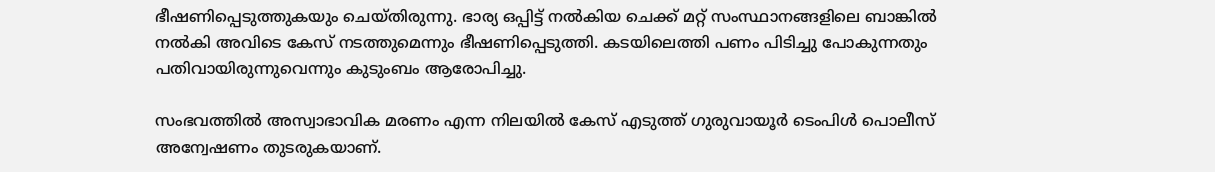ഭീഷണിപ്പെടുത്തുകയും ചെയ്തിരുന്നു. ഭാര്യ ഒപ്പിട്ട് നല്‍കിയ ചെക്ക് മറ്റ് സംസ്ഥാനങ്ങളിലെ ബാങ്കില്‍ നല്‍കി അവിടെ കേസ് നടത്തുമെന്നും ഭീഷണിപ്പെടുത്തി. കടയിലെത്തി പണം പിടിച്ചു പോകുന്നതും പതിവായിരുന്നുവെന്നും കുടുംബം ആരോപിച്ചു.

സംഭവത്തിൽ അസ്വാഭാവിക മരണം എന്ന നിലയിൽ കേസ് എടുത്ത് ഗുരുവായൂർ ടെംപിൾ പൊലീസ് അന്വേഷണം തുടരുകയാണ്.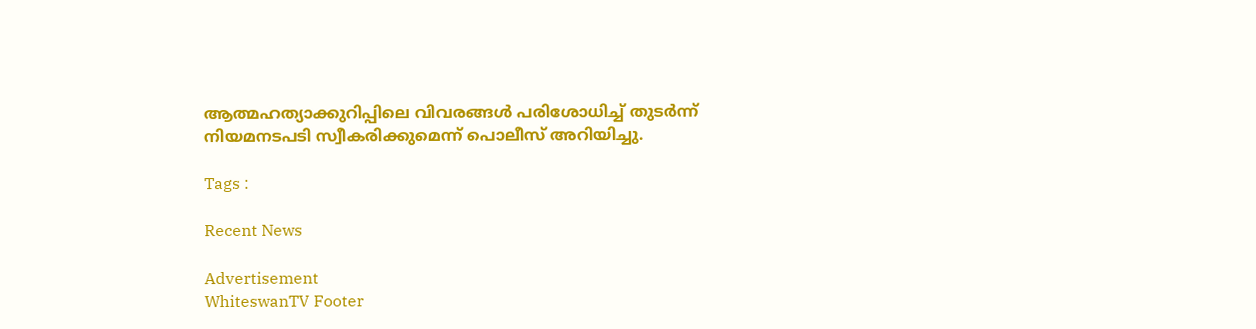ആത്മഹത്യാക്കുറിപ്പിലെ വിവരങ്ങൾ പരിശോധിച്ച് തുടർന്ന് നിയമനടപടി സ്വീകരിക്കുമെന്ന് പൊലീസ് അറിയിച്ചു.

Tags :

Recent News

Advertisement
WhiteswanTV Footer